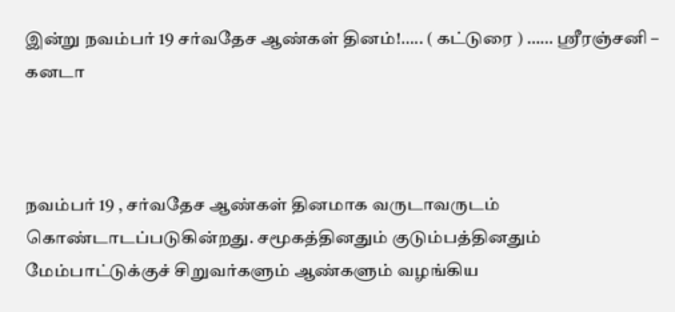இன்று நவம்பர் 19 சர்வதேச ஆண்கள் தினம்!….. ( கட்டுரை ) …… ஸ்ரீரஞ்சனி – கனடா



நவம்பர் 19 , சர்வதேச ஆண்கள் தினமாக வருடாவருடம் கொண்டாடப்படுகின்றது. சமூகத்தினதும் குடும்பத்தினதும் மேம்பாட்டுக்குச் சிறுவர்களும் ஆண்களும் வழங்கிய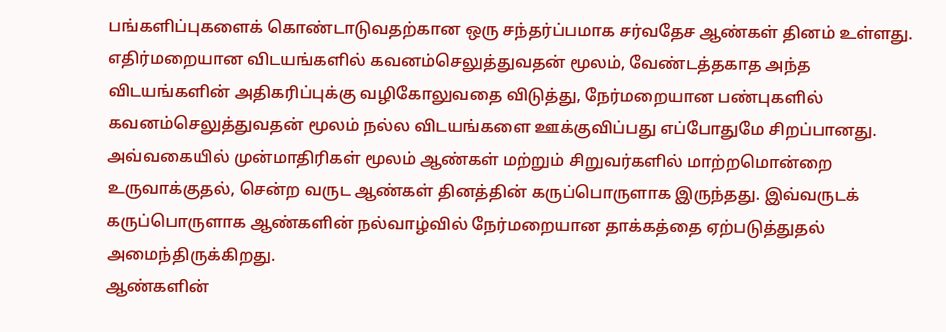பங்களிப்புகளைக் கொண்டாடுவதற்கான ஒரு சந்தர்ப்பமாக சர்வதேச ஆண்கள் தினம் உள்ளது.
எதிர்மறையான விடயங்களில் கவனம்செலுத்துவதன் மூலம், வேண்டத்தகாத அந்த விடயங்களின் அதிகரிப்புக்கு வழிகோலுவதை விடுத்து, நேர்மறையான பண்புகளில் கவனம்செலுத்துவதன் மூலம் நல்ல விடயங்களை ஊக்குவிப்பது எப்போதுமே சிறப்பானது. அவ்வகையில் முன்மாதிரிகள் மூலம் ஆண்கள் மற்றும் சிறுவர்களில் மாற்றமொன்றை உருவாக்குதல், சென்ற வருட ஆண்கள் தினத்தின் கருப்பொருளாக இருந்தது. இவ்வருடக் கருப்பொருளாக ஆண்களின் நல்வாழ்வில் நேர்மறையான தாக்கத்தை ஏற்படுத்துதல் அமைந்திருக்கிறது.
ஆண்களின்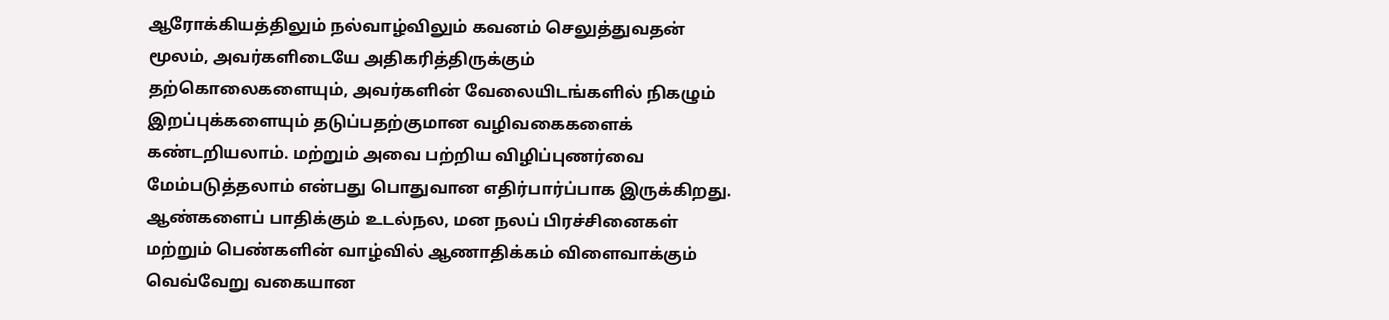ஆரோக்கியத்திலும் நல்வாழ்விலும் கவனம் செலுத்துவதன் மூலம், அவர்களிடையே அதிகரித்திருக்கும் தற்கொலைகளையும், அவர்களின் வேலையிடங்களில் நிகழும் இறப்புக்களையும் தடுப்பதற்குமான வழிவகைகளைக் கண்டறியலாம். மற்றும் அவை பற்றிய விழிப்புணர்வை மேம்படுத்தலாம் என்பது பொதுவான எதிர்பார்ப்பாக இருக்கிறது.
ஆண்களைப் பாதிக்கும் உடல்நல, மன நலப் பிரச்சினைகள் மற்றும் பெண்களின் வாழ்வில் ஆணாதிக்கம் விளைவாக்கும் வெவ்வேறு வகையான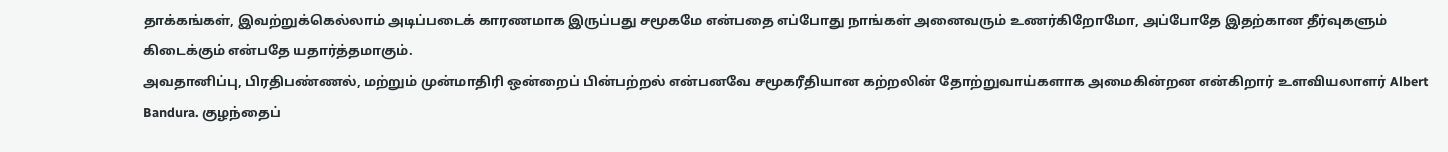தாக்கங்கள், இவற்றுக்கெல்லாம் அடிப்படைக் காரணமாக இருப்பது சமூகமே என்பதை எப்போது நாங்கள் அனைவரும் உணர்கிறோமோ, அப்போதே இதற்கான தீர்வுகளும் கிடைக்கும் என்பதே யதார்த்தமாகும்.
அவதானிப்பு, பிரதிபண்ணல், மற்றும் முன்மாதிரி ஒன்றைப் பின்பற்றல் என்பனவே சமூகரீதியான கற்றலின் தோற்றுவாய்களாக அமைகின்றன என்கிறார் உளவியலாளர் Albert Bandura. குழந்தைப்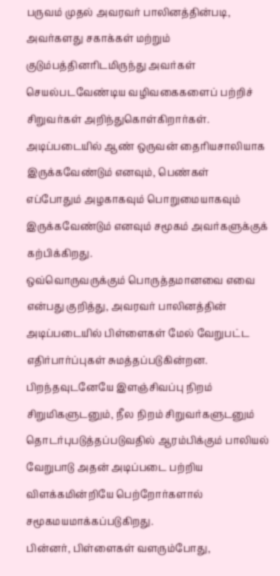பருவம் முதல் அவரவர் பாலினத்தின்படி, அவர்களது சகாக்கள் மற்றும் குடும்பத்தினரிடமிருந்து அவர்கள் செயல்படவேண்டிய வழிவகைகளைப் பற்றிச் சிறுவர்கள் அறிந்துகொள்கிறார்கள். அடிப்படையில் ஆண் ஒருவன் தைரியசாலியாக இருக்கவேண்டும் எனவும், பெண்கள்
எப்போதும் அழகாகவும் பொறுமையாகவும் இருக்கவேண்டும் எனவும் சமூகம் அவர்களுக்குக் கற்பிக்கிறது.
ஒவ்வொருவருக்கும் பொருத்தமானவை எவை என்பது குறித்து, அவரவர் பாலினத்தின் அடிப்படையில் பிள்ளைகள் மேல் வேறுபட்ட எதிர்பார்ப்புகள் சுமத்தப்படுகின்றன. பிறந்தவுடனேயே இளஞ்சிவப்பு நிறம் சிறுமிகளுடனும், நீல நிறம் சிறுவர்களுடனும் தொடர்புபடுத்தப்படுவதில் ஆரம்பிக்கும் பாலியல் வேறுபாடு அதன் அடிப்படை பற்றிய விளக்கமின்றியே பெற்றோர்களால் சமூகமயமாக்கப்படுகிறது.
பின்னர், பிள்ளைகள் வளரும்போது,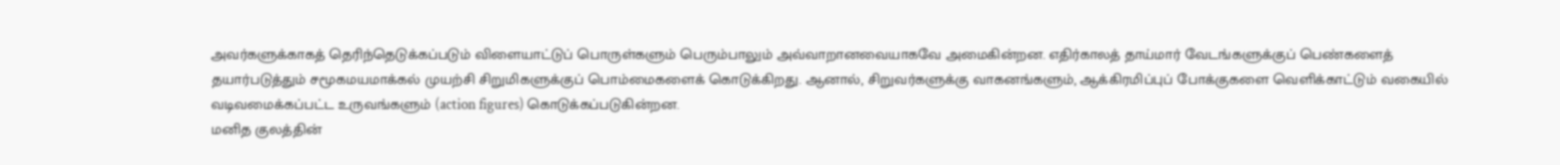அவர்களுக்காகத் தெரிந்தெடுக்கப்படும் விளையாட்டுப் பொருள்களும் பெரும்பாலும் அவ்வாறானவையாகவே அமைகின்றன. எதிர்காலத் தாய்மார் வேடங்களுக்குப் பெண்களைத் தயார்படுத்தும் சமூகமயமாக்கல் முயற்சி சிறுமிகளுக்குப் பொம்மைகளைக் கொடுக்கிறது. ஆனால், சிறுவர்களுக்கு வாகனங்களும், ஆக்கிரமிப்புப் போக்குகளை வெளிக்காட்டும் வகையில் வடிவமைக்கப்பட்ட உருவங்களும் (action figures) கொடுக்கப்படுகின்றன.
மனித குலத்தின்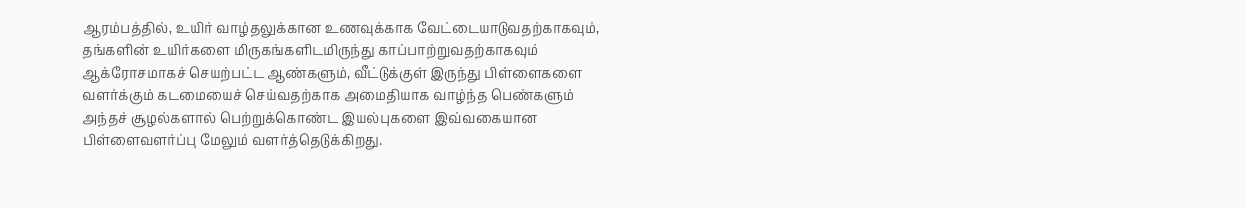ஆரம்பத்தில், உயிர் வாழ்தலுக்கான உணவுக்காக வேட்டையாடுவதற்காகவும், தங்களின் உயிர்களை மிருகங்களிடமிருந்து காப்பாற்றுவதற்காகவும் ஆக்ரோசமாகச் செயற்பட்ட ஆண்களும், வீட்டுக்குள் இருந்து பிள்ளைகளை வளர்க்கும் கடமையைச் செய்வதற்காக அமைதியாக வாழ்ந்த பெண்களும் அந்தச் சூழல்களால் பெற்றுக்கொண்ட இயல்புகளை இவ்வகையான பிள்ளைவளர்ப்பு மேலும் வளர்த்தெடுக்கிறது.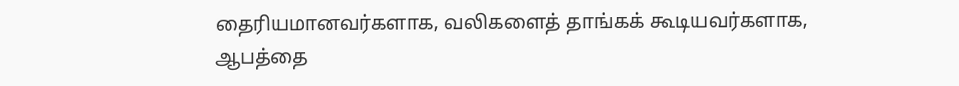தைரியமானவர்களாக, வலிகளைத் தாங்கக் கூடியவர்களாக, ஆபத்தை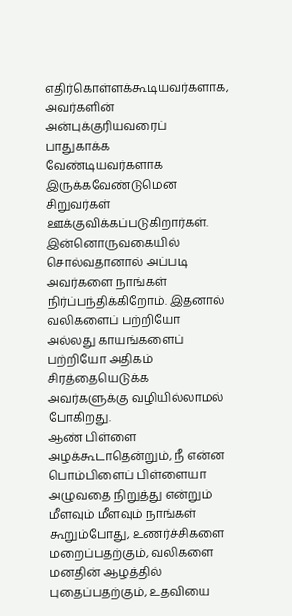எதிர்கொள்ளக்கூடியவர்களாக, அவர்களின் அன்புக்குரியவரைப் பாதுகாக்க வேண்டியவர்களாக இருக்கவேண்டுமென சிறுவர்கள் ஊக்குவிக்கப்படுகிறார்கள். இன்னொருவகையில் சொல்வதானால் அப்படி அவர்களை நாங்கள் நிர்ப்பந்திக்கிறோம். இதனால் வலிகளைப் பற்றியோ அல்லது காயங்களைப் பற்றியோ அதிகம் சிரத்தையெடுக்க அவர்களுக்கு வழியில்லாமல் போகிறது.
ஆண் பிள்ளை அழக்கூடாதென்றும், நீ என்ன பொம்பிளைப் பிள்ளையா அழுவதை நிறுத்து என்றும் மீளவும் மீளவும் நாங்கள் கூறும்போது, உணர்ச்சிகளை மறைப்பதற்கும், வலிகளை மனதின் ஆழத்தில் புதைப்பதற்கும், உதவியை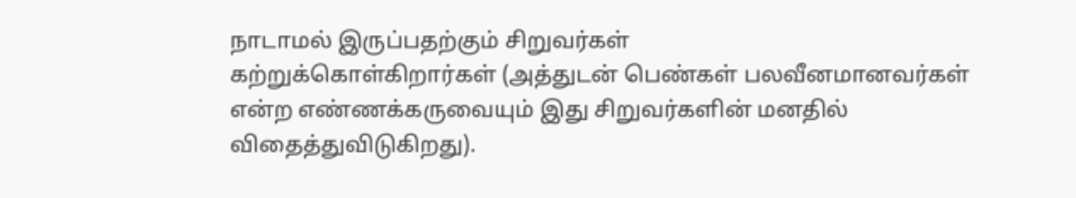நாடாமல் இருப்பதற்கும் சிறுவர்கள்
கற்றுக்கொள்கிறார்கள் (அத்துடன் பெண்கள் பலவீனமானவர்கள் என்ற எண்ணக்கருவையும் இது சிறுவர்களின் மனதில் விதைத்துவிடுகிறது).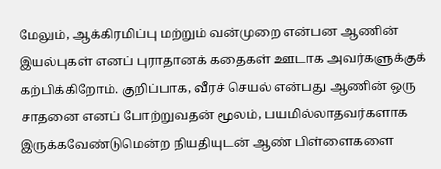மேலும், ஆக்கிரமிப்பு மற்றும் வன்முறை என்பன ஆணின் இயல்புகள் எனப் புராதானக் கதைகள் ஊடாக அவர்களுக்குக் கற்பிக்கிறோம். குறிப்பாக, வீரச் செயல் என்பது ஆணின் ஒரு சாதனை எனப் போற்றுவதன் மூலம், பயமில்லாதவர்களாக இருக்கவேண்டுமென்ற நியதியுடன் ஆண் பிள்ளைகளை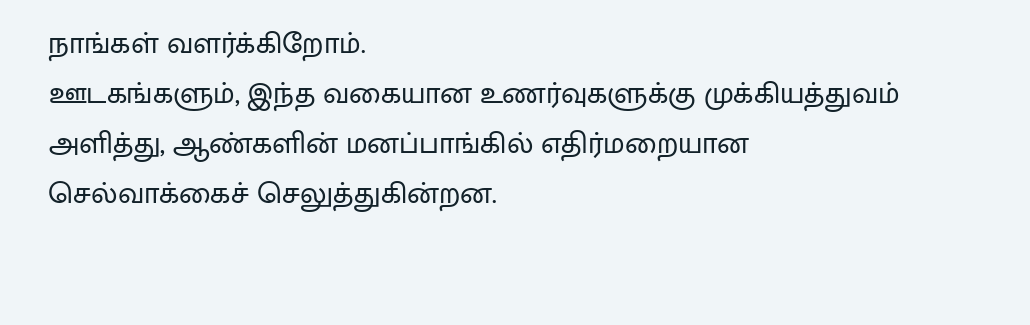நாங்கள் வளர்க்கிறோம்.
ஊடகங்களும், இந்த வகையான உணர்வுகளுக்கு முக்கியத்துவம் அளித்து, ஆண்களின் மனப்பாங்கில் எதிர்மறையான செல்வாக்கைச் செலுத்துகின்றன.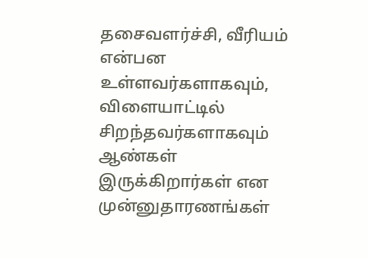தசைவளர்ச்சி, வீரியம் என்பன உள்ளவர்களாகவும், விளையாட்டில் சிறந்தவர்களாகவும் ஆண்கள் இருக்கிறார்கள் என முன்னுதாரணங்கள்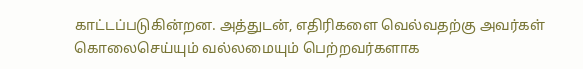காட்டப்படுகின்றன. அத்துடன், எதிரிகளை வெல்வதற்கு அவர்கள் கொலைசெய்யும் வல்லமையும் பெற்றவர்களாக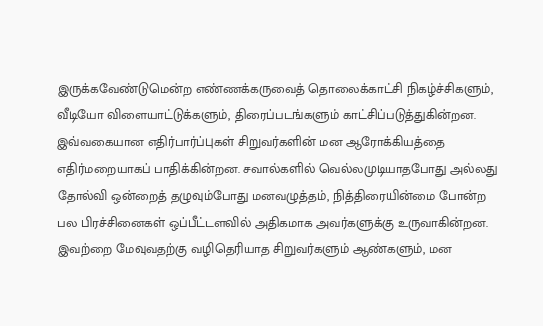இருக்கவேண்டுமென்ற எண்ணக்கருவைத் தொலைக்காட்சி நிகழ்ச்சிகளும், வீடியோ விளையாட்டுக்களும், திரைப்படங்களும் காட்சிப்படுத்துகின்றன.
இவ்வகையான எதிர்பார்ப்புகள் சிறுவர்களின் மன ஆரோக்கியத்தை எதிர்மறையாகப் பாதிக்கின்றன. சவால்களில் வெல்லமுடியாதபோது அல்லது தோல்வி ஒன்றைத் தழுவும்போது மனவழுத்தம், நித்திரையின்மை போன்ற பல பிரச்சினைகள் ஒப்பீட்டளவில் அதிகமாக அவர்களுக்கு உருவாகின்றன. இவற்றை மேவுவதற்கு வழிதெரியாத சிறுவர்களும் ஆண்களும், மன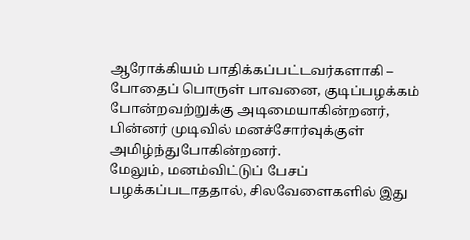ஆரோக்கியம் பாதிக்கப்பட்டவர்களாகி – போதைப் பொருள் பாவனை, குடிப்பழக்கம் போன்றவற்றுக்கு அடிமையாகின்றனர், பின்னர் முடிவில் மனச்சோர்வுக்குள் அமிழ்ந்துபோகின்றனர்.
மேலும், மனம்விட்டுப் பேசப் பழக்கப்படாததால், சிலவேளைகளில் இது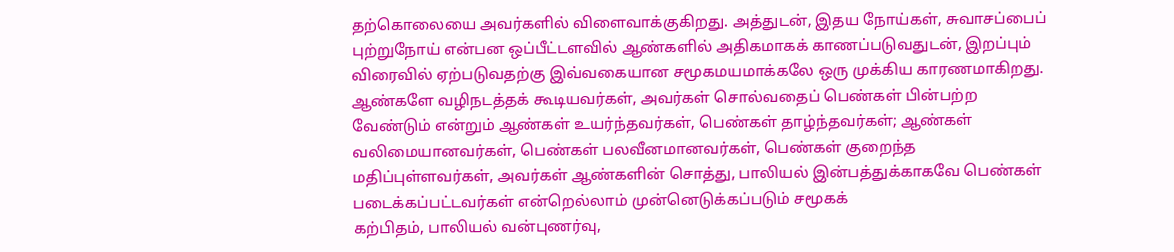தற்கொலையை அவர்களில் விளைவாக்குகிறது. அத்துடன், இதய நோய்கள், சுவாசப்பைப் புற்றுநோய் என்பன ஒப்பீட்டளவில் ஆண்களில் அதிகமாகக் காணப்படுவதுடன், இறப்பும் விரைவில் ஏற்படுவதற்கு இவ்வகையான சமூகமயமாக்கலே ஒரு முக்கிய காரணமாகிறது.
ஆண்களே வழிநடத்தக் கூடியவர்கள், அவர்கள் சொல்வதைப் பெண்கள் பின்பற்ற வேண்டும் என்றும் ஆண்கள் உயர்ந்தவர்கள், பெண்கள் தாழ்ந்தவர்கள்; ஆண்கள் வலிமையானவர்கள், பெண்கள் பலவீனமானவர்கள், பெண்கள் குறைந்த மதிப்புள்ளவர்கள், அவர்கள் ஆண்களின் சொத்து, பாலியல் இன்பத்துக்காகவே பெண்கள் படைக்கப்பட்டவர்கள் என்றெல்லாம் முன்னெடுக்கப்படும் சமூகக்
கற்பிதம், பாலியல் வன்புணர்வு,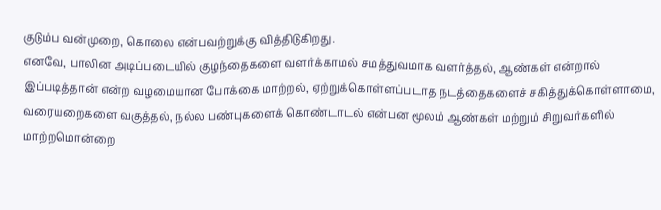குடும்ப வன்முறை, கொலை என்பவற்றுக்கு வித்திடுகிறது.
எனவே, பாலின அடிப்படையில் குழந்தைகளை வளர்க்காமல் சமத்துவமாக வளர்த்தல், ஆண்கள் என்றால் இப்படித்தான் என்ற வழமையான போக்கை மாற்றல், ஏற்றுக்கொள்ளப்படாத நடத்தைகளைச் சகித்துக்கொள்ளாமை, வரையறைகளை வகுத்தல், நல்ல பண்புகளைக் கொண்டாடல் என்பன மூலம் ஆண்கள் மற்றும் சிறுவர்களில் மாற்றமொன்றை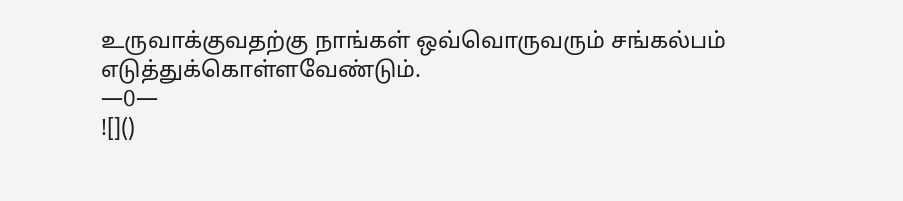உருவாக்குவதற்கு நாங்கள் ஒவ்வொருவரும் சங்கல்பம் எடுத்துக்கொள்ளவேண்டும்.
—0—
![]()